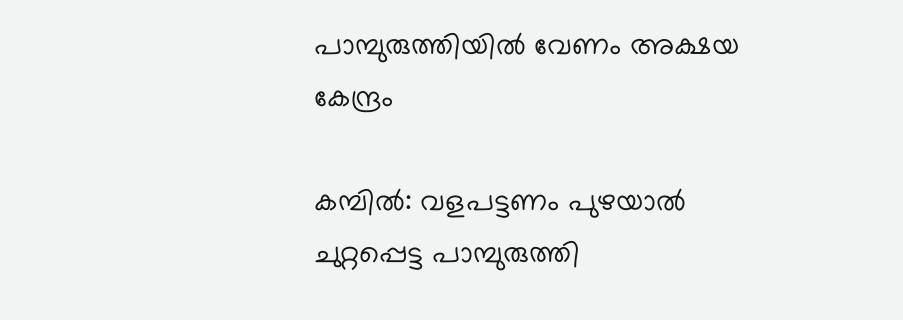പാമ്പുരുത്തിയിൽ വേണം അക്ഷയ കേന്ദ്രം

കമ്പിൽ: വളപട്ടണം പുഴയാൽ ചുറ്റപ്പെട്ട പാമ്പുരുത്തി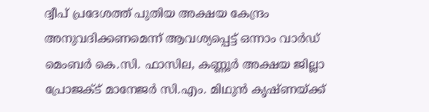ദ്വീപ് പ്രദേശത്ത് പുതിയ അക്ഷയ കേന്ദ്രം അനുവദിക്കണമെന്ന് ആവശ്യപ്പെട്ട് ഒന്നാം വാർഡ് മെംബർ കെ.സി. ഫാസില, കണ്ണൂർ അക്ഷയ ജില്ലാ പ്രോജക്ട് മാനേജർ സി.എം. മിഥുൻ കൃഷ്ണയ്ക്ക്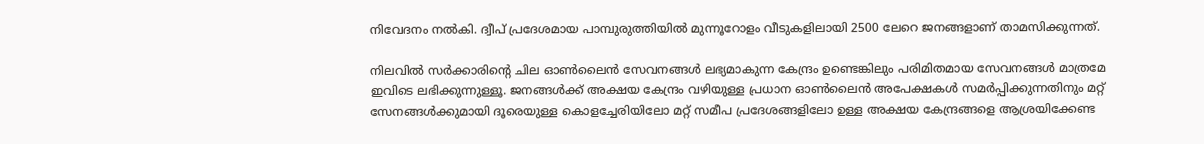നിവേദനം നൽകി. ദ്വീപ് പ്രദേശമായ പാമ്പുരുത്തിയിൽ മുന്നൂറോളം വീടുകളിലായി 2500 ലേറെ ജനങ്ങളാണ് താമസിക്കുന്നത്.

നിലവിൽ സർക്കാരിന്‍റെ ചില ഓൺലൈൻ സേവനങ്ങൾ ലഭ്യമാകുന്ന കേന്ദ്രം ഉണ്ടെങ്കിലും പരിമിതമായ സേവനങ്ങൾ മാത്രമേ ഇവിടെ ലഭിക്കുന്നുള്ളൂ. ജനങ്ങൾക്ക് അക്ഷയ കേന്ദ്രം വഴിയുള്ള പ്രധാന ഓൺലൈൻ അപേക്ഷകൾ സമർപ്പിക്കുന്നതിനും മറ്റ് സേനങ്ങൾക്കുമായി ദൂരെയുള്ള കൊളച്ചേരിയിലോ മറ്റ് സമീപ പ്രദേശങ്ങളിലോ ഉള്ള അക്ഷയ കേന്ദ്രങ്ങളെ ആശ്രയിക്കേണ്ട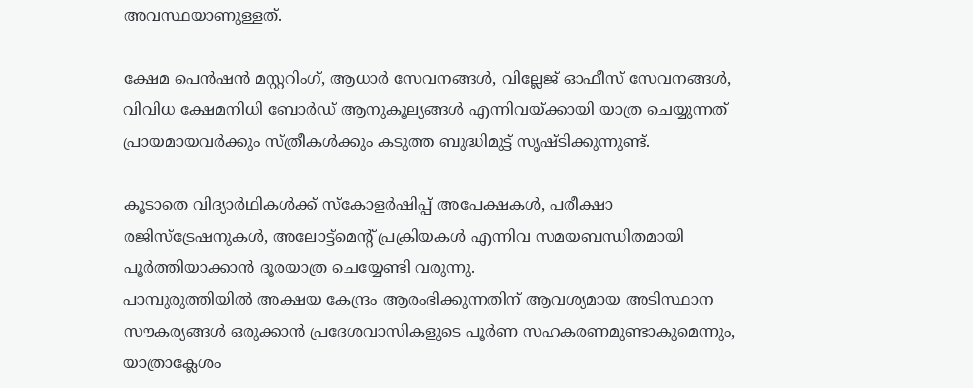അവസ്ഥയാണുള്ളത്.

ക്ഷേമ പെൻഷൻ മസ്റ്ററിംഗ്, ആധാർ സേവനങ്ങൾ, വില്ലേജ് ഓഫീസ് സേവനങ്ങൾ, വിവിധ ക്ഷേമനിധി ബോർഡ് ആനുകൂല്യങ്ങൾ എന്നിവയ്ക്കായി യാത്ര ചെയ്യുന്നത് പ്രായമായവർക്കും സ്ത്രീകൾക്കും കടുത്ത ബുദ്ധിമുട്ട് സൃഷ്ടിക്കുന്നുണ്ട്.

കൂടാതെ വിദ്യാർഥികൾക്ക് സ്കോളർഷിപ്പ് അപേക്ഷകൾ, പരീക്ഷാ രജിസ്ട്രേഷനുകൾ, അലോട്ട്മെന്റ് പ്രക്രിയകൾ എന്നിവ സമയബന്ധിതമായി പൂർത്തിയാക്കാൻ ദൂരയാത്ര ചെയ്യേണ്ടി വരുന്നു.
പാമ്പുരുത്തിയിൽ അക്ഷയ കേന്ദ്രം ആരംഭിക്കുന്നതിന് ആവശ്യമായ അടിസ്ഥാന സൗകര്യങ്ങൾ ഒരുക്കാൻ പ്രദേശവാസികളുടെ പൂർണ സഹകരണമുണ്ടാകുമെന്നും, യാത്രാക്ലേശം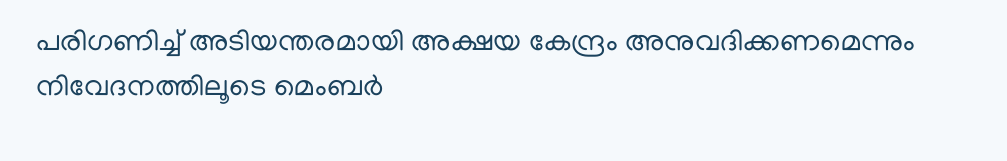പരിഗണിച്ച് അടിയന്തരമായി അക്ഷയ കേന്ദ്രം അനുവദിക്കണമെന്നും നിവേദനത്തിലൂടെ മെംബർ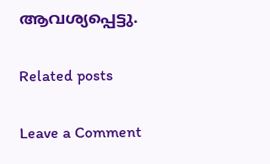ആവശ്യപ്പെട്ടു.

Related posts

Leave a Comment